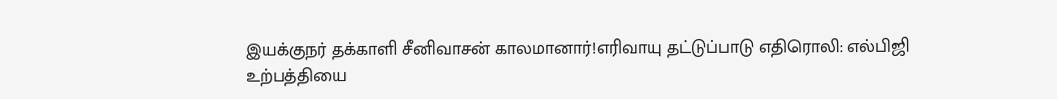இயக்குநர் தக்காளி சீனிவாசன் காலமானார்!எரிவாயு தட்டுப்பாடு எதிரொலி: எல்பிஜி உற்பத்தியை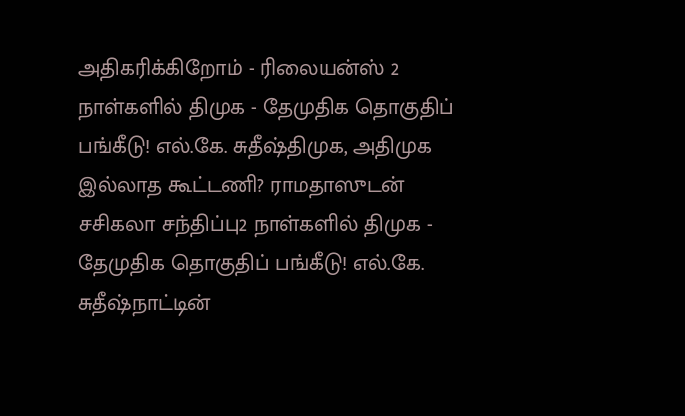அதிகரிக்கிறோம் - ரிலையன்ஸ் 2 நாள்களில் திமுக - தேமுதிக தொகுதிப் பங்கீடு! எல்.கே. சுதீஷ்திமுக, அதிமுக இல்லாத கூட்டணி? ராமதாஸுடன் சசிகலா சந்திப்பு2 நாள்களில் திமுக - தேமுதிக தொகுதிப் பங்கீடு! எல்.கே. சுதீஷ்நாட்டின்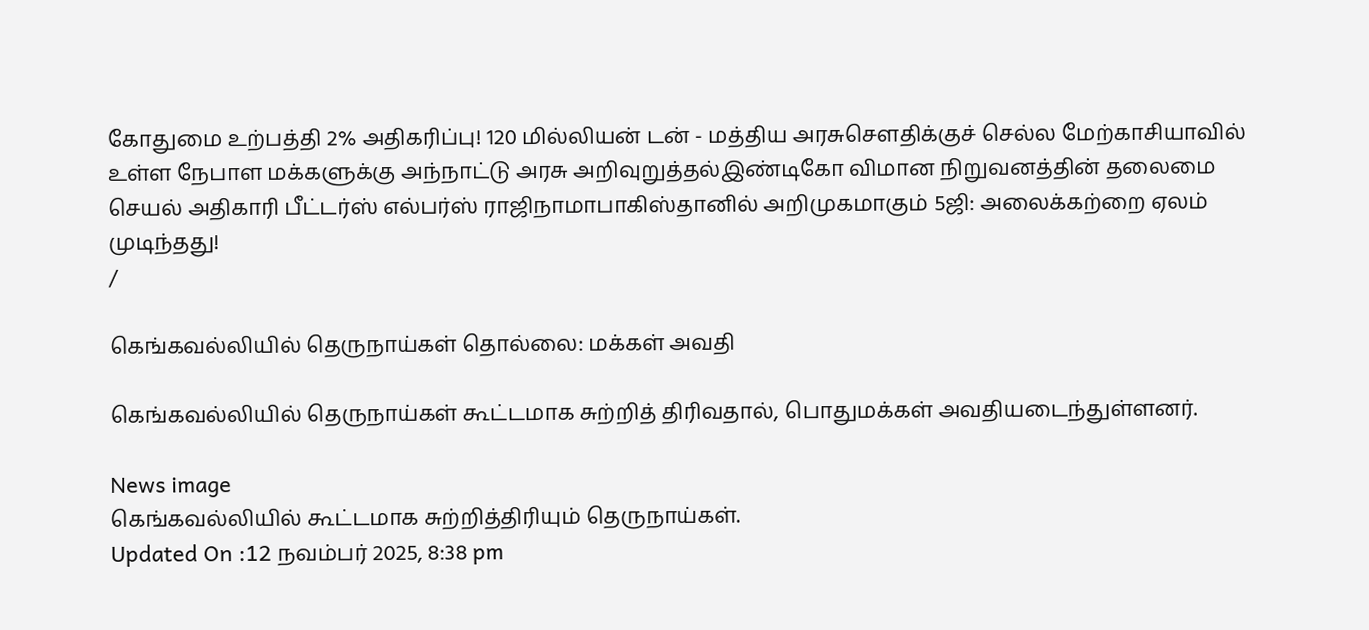கோதுமை உற்பத்தி 2% அதிகரிப்பு! 120 மில்லியன் டன் - மத்திய அரசுசௌதிக்குச் செல்ல மேற்காசியாவில் உள்ள நேபாள மக்களுக்கு அந்நாட்டு அரசு அறிவுறுத்தல்இண்டிகோ விமான நிறுவனத்தின் தலைமை செயல் அதிகாரி பீட்டர்ஸ் எல்பர்ஸ் ராஜிநாமாபாகிஸ்தானில் அறிமுகமாகும் 5ஜி: அலைக்கற்றை ஏலம் முடிந்தது!
/

கெங்கவல்லியில் தெருநாய்கள் தொல்லை: மக்கள் அவதி

கெங்கவல்லியில் தெருநாய்கள் கூட்டமாக சுற்றித் திரிவதால், பொதுமக்கள் அவதியடைந்துள்ளனர்.

News image
கெங்கவல்லியில் கூட்டமாக சுற்றித்திரியும் தெருநாய்கள்.
Updated On :12 நவம்பர் 2025, 8:38 pm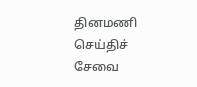தினமணி செய்திச் சேவை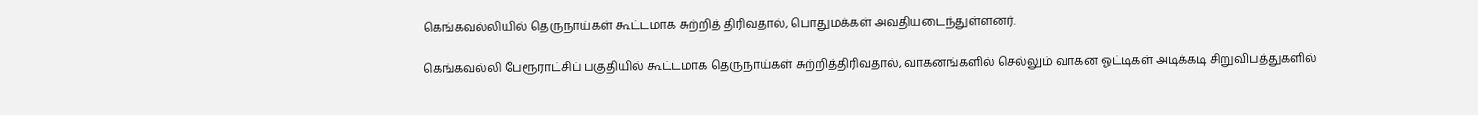கெங்கவல்லியில் தெருநாய்கள் கூட்டமாக சுற்றித் திரிவதால், பொதுமக்கள் அவதியடைந்துள்ளனர்.

கெங்கவல்லி பேரூராட்சிப் பகுதியில் கூட்டமாக தெருநாய்கள் சுற்றித்திரிவதால், வாகனங்களில் செல்லும் வாகன ஓட்டிகள் அடிக்கடி சிறுவிபத்துகளில்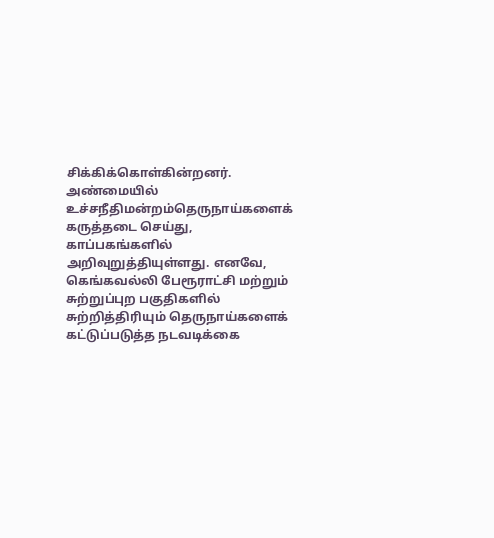சிக்கிக்கொள்கின்றனர். அண்மையில் உச்சநீதிமன்றம்தெருநாய்களைக் கருத்தடை செய்து, காப்பகங்களில் அறிவுறுத்தியுள்ளது. எனவே, கெங்கவல்லி பேரூராட்சி மற்றும் சுற்றுப்புற பகுதிகளில் சுற்றித்திரியும் தெருநாய்களைக் கட்டுப்படுத்த நடவடிக்கை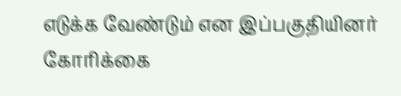எடுக்க வேண்டும் என இப்பகுதியினர் கோரிக்கை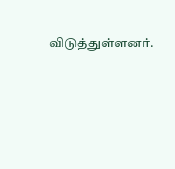விடுத்துள்ளனர்.